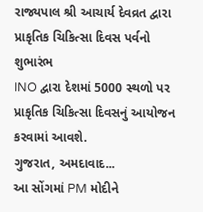રાજ્યપાલ શ્રી આચાર્ય દેવવ્રત દ્વારા પ્રાકૃતિક ચિકિત્સા દિવસ પર્વનો શુભારંભ
INO દ્વારા દેશમાં 5000 સ્થળો પર પ્રાકૃતિક ચિકિત્સા દિવસનું આયોજન કરવામાં આવશે.
ગુજરાત, અમદાવાદ...
આ સોંગમાં PM મોદીને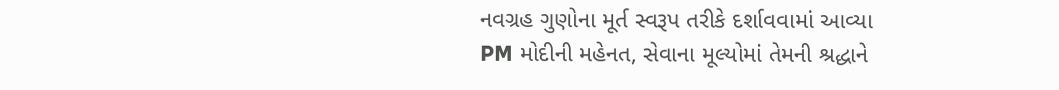નવગ્રહ ગુણોના મૂર્ત સ્વરૂપ તરીકે દર્શાવવામાં આવ્યા
PM મોદીની મહેનત, સેવાના મૂલ્યોમાં તેમની શ્રદ્ધાને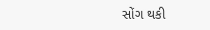સોંગ થકી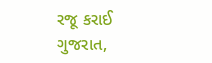રજૂ કરાઈ
ગુજરાત,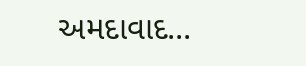અમદાવાદ...